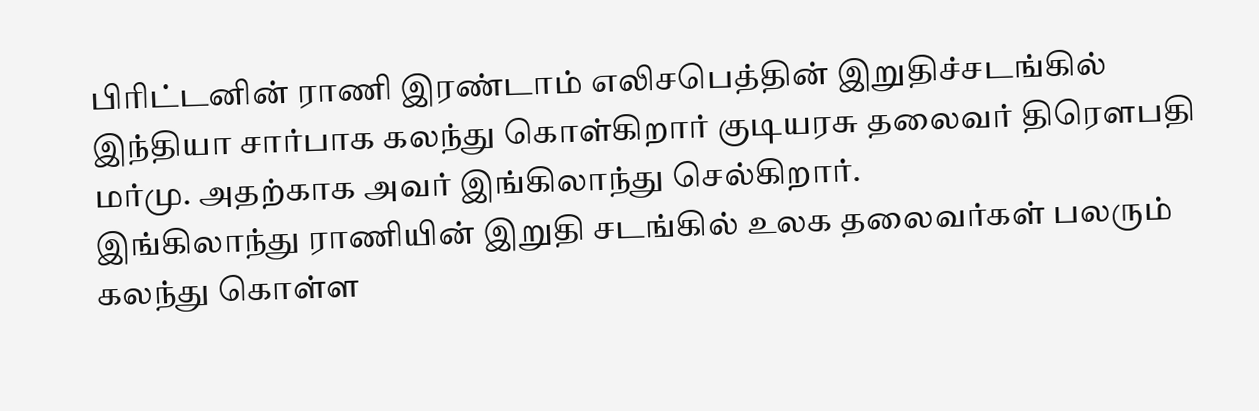பிரிட்டனின் ராணி இரண்டாம் எலிசபெத்தின் இறுதிச்சடங்கில் இந்தியா சார்பாக கலந்து கொள்கிறார் குடியரசு தலைவர் திரௌபதி மர்மு. அதற்காக அவர் இங்கிலாந்து செல்கிறார்.
இங்கிலாந்து ராணியின் இறுதி சடங்கில் உலக தலைவர்கள் பலரும் கலந்து கொள்ள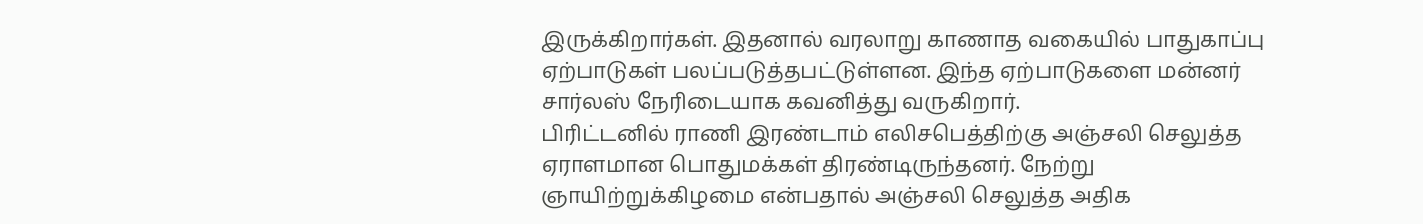இருக்கிறார்கள். இதனால் வரலாறு காணாத வகையில் பாதுகாப்பு ஏற்பாடுகள் பலப்படுத்தபட்டுள்ளன. இந்த ஏற்பாடுகளை மன்னர் சார்லஸ் நேரிடையாக கவனித்து வருகிறார்.
பிரிட்டனில் ராணி இரண்டாம் எலிசபெத்திற்கு அஞ்சலி செலுத்த ஏராளமான பொதுமக்கள் திரண்டிருந்தனர். நேற்று ஞாயிற்றுக்கிழமை என்பதால் அஞ்சலி செலுத்த அதிக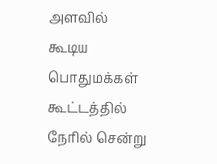அளவில் கூடிய பொதுமக்கள் கூட்டத்தில் நேரில் சென்று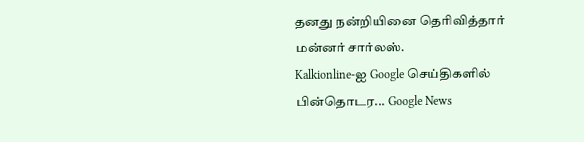தனது நன்றியினை தெரிவித்தார் மன்னர் சார்லஸ்.
Kalkionline-ஐ Google செய்திகளில் பின்தொடர... Google News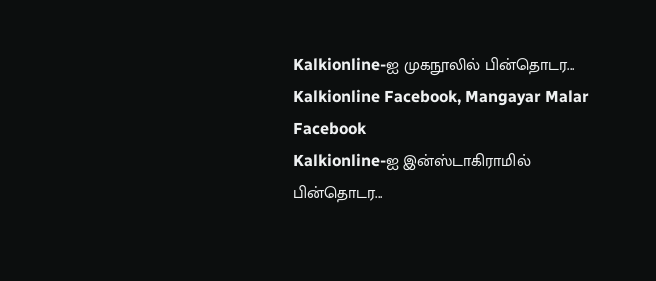Kalkionline-ஐ முகநூலில் பின்தொடர... Kalkionline Facebook, Mangayar Malar Facebook
Kalkionline-ஐ இன்ஸ்டாகிராமில் பின்தொடர...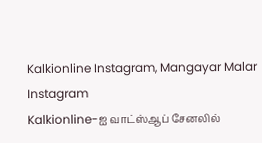Kalkionline Instagram, Mangayar Malar Instagram
Kalkionline-ஐ வாட்ஸ்ஆப் சேனலில்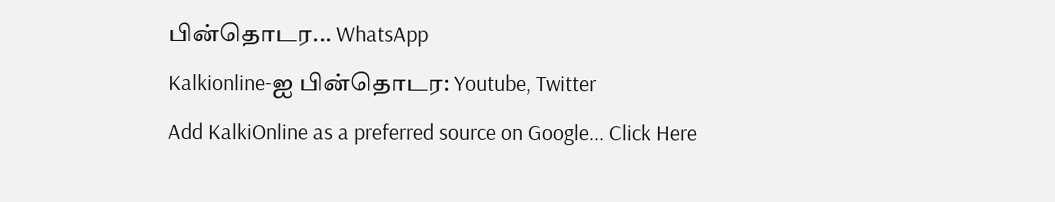பின்தொடர... WhatsApp
Kalkionline-ஐ பின்தொடர: Youtube, Twitter
Add KalkiOnline as a preferred source on Google... Click Here